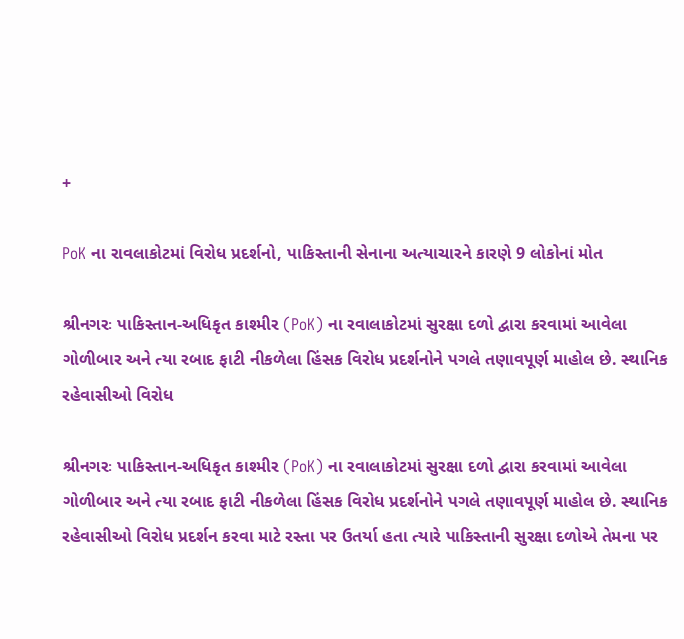+

PoK ના રાવલાકોટમાં વિરોધ પ્રદર્શનો, પાકિસ્તાની સેનાના અત્યાચારને કારણે 9 લોકોનાં મોત

શ્રીનગરઃ પાકિસ્તાન-અધિકૃત કાશ્મીર (PoK) ના રવાલાકોટમાં સુરક્ષા દળો દ્વારા કરવામાં આવેલા ગોળીબાર અને ત્યા રબાદ ફાટી નીકળેલા હિંસક વિરોધ પ્રદર્શનોને પગલે તણાવપૂર્ણ માહોલ છે. સ્થાનિક રહેવાસીઓ વિરોધ

શ્રીનગરઃ પાકિસ્તાન-અધિકૃત કાશ્મીર (PoK) ના રવાલાકોટમાં સુરક્ષા દળો દ્વારા કરવામાં આવેલા ગોળીબાર અને ત્યા રબાદ ફાટી નીકળેલા હિંસક વિરોધ પ્રદર્શનોને પગલે તણાવપૂર્ણ માહોલ છે. સ્થાનિક રહેવાસીઓ વિરોધ પ્રદર્શન કરવા માટે રસ્તા પર ઉતર્યા હતા ત્યારે પાકિસ્તાની સુરક્ષા દળોએ તેમના પર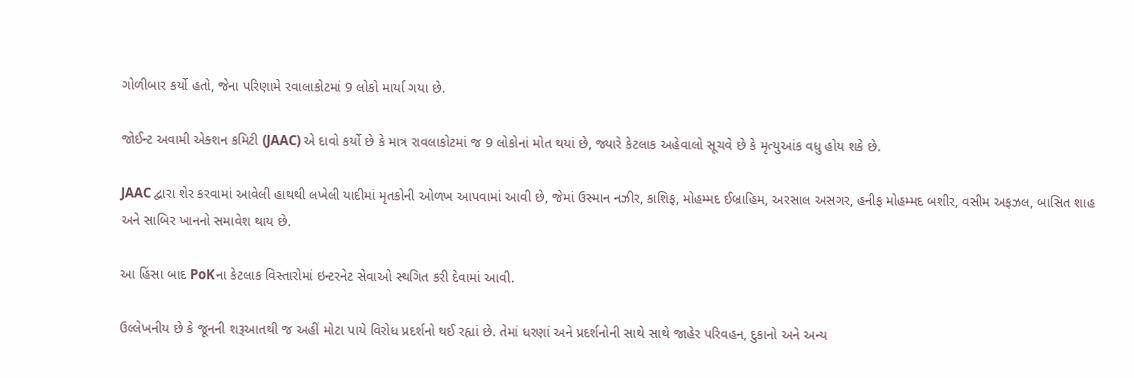ગોળીબાર કર્યો હતો, જેના પરિણામે રવાલાકોટમાં 9 લોકો માર્યા ગયા છે.

જોઈન્ટ અવામી એક્શન કમિટી (JAAC) એ દાવો કર્યો છે કે માત્ર રાવલાકોટમાં જ 9 લોકોનાં મોત થયાં છે, જ્યારે કેટલાક અહેવાલો સૂચવે છે કે મૃત્યુઆંક વધુ હોય શકે છે.

JAAC દ્વારા શેર કરવામાં આવેલી હાથથી લખેલી યાદીમાં મૃતકોની ઓળખ આપવામાં આવી છે, જેમાં ઉસ્માન નઝીર, કાશિફ, મોહમ્મદ ઈબ્રાહિમ, અરસાલ અસગર, હનીફ મોહમ્મદ બશીર, વસીમ અફઝલ, બાસિત શાહ અને સાબિર ખાનનો સમાવેશ થાય છે.

આ હિંસા બાદ PoKના કેટલાક વિસ્તારોમાં ઇન્ટરનેટ સેવાઓ સ્થગિત કરી દેવામાં આવી.

ઉલ્લેખનીય છે કે જૂનની શરૂઆતથી જ અહીં મોટા પાયે વિરોધ પ્રદર્શનો થઈ રહ્યાં છે. તેમાં ધરણાં અને પ્રદર્શનોની સાથે સાથે જાહેર પરિવહન, દુકાનો અને અન્ય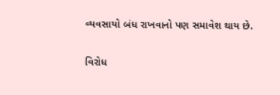વ્યવસાયો બંધ રાખવાનો પણ સમાવેશ થાય છે.

વિરોધ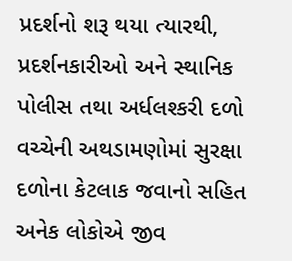પ્રદર્શનો શરૂ થયા ત્યારથી, પ્રદર્શનકારીઓ અને સ્થાનિક પોલીસ તથા અર્ધલશ્કરી દળો વચ્ચેની અથડામણોમાં સુરક્ષા દળોના કેટલાક જવાનો સહિત અનેક લોકોએ જીવ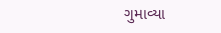ગુમાવ્યા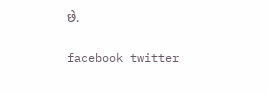છે.

facebook twitter